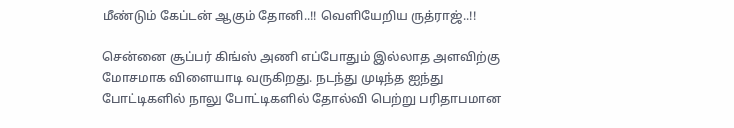மீண்டும் கேப்டன் ஆகும் தோனி..!! வெளியேறிய ருத்ராஜ்..!!

சென்னை சூப்பர் கிங்ஸ் அணி எப்போதும் இல்லாத அளவிற்கு மோசமாக விளையாடி வருகிறது. நடந்து முடிந்த ஐந்து போட்டிகளில் நாலு போட்டிகளில் தோல்வி பெற்று பரிதாபமான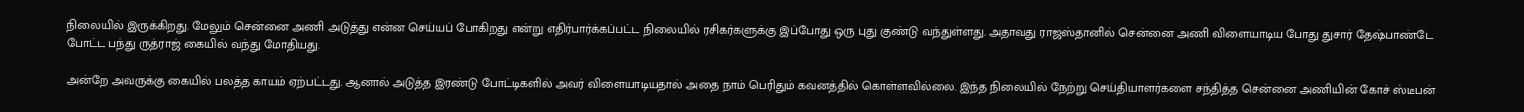நிலையில் இருக்கிறது. மேலும் சென்னை அணி அடுத்து என்ன செய்யப் போகிறது என்று எதிர்பார்க்கப்பட்ட நிலையில் ரசிகர்களுக்கு இப்போது ஒரு புது குண்டு வந்துள்ளது. அதாவது ராஜஸ்தானில் சென்னை அணி விளையாடிய போது துசார் தேஷ்பாண்டே போட்ட பந்து ருத்ராஜ் கையில் வந்து மோதியது.

அன்றே அவருக்கு கையில் பலத்த காயம் ஏற்பட்டது. ஆனால் அடுத்த இரண்டு போட்டிகளில் அவர் விளையாடியதால் அதை நாம் பெரிதும் கவனத்தில் கொள்ளவில்லை. இந்த நிலையில் நேற்று செய்தியாளர்களை சந்தித்த சென்னை அணியின் கோச் ஸ்டீபன்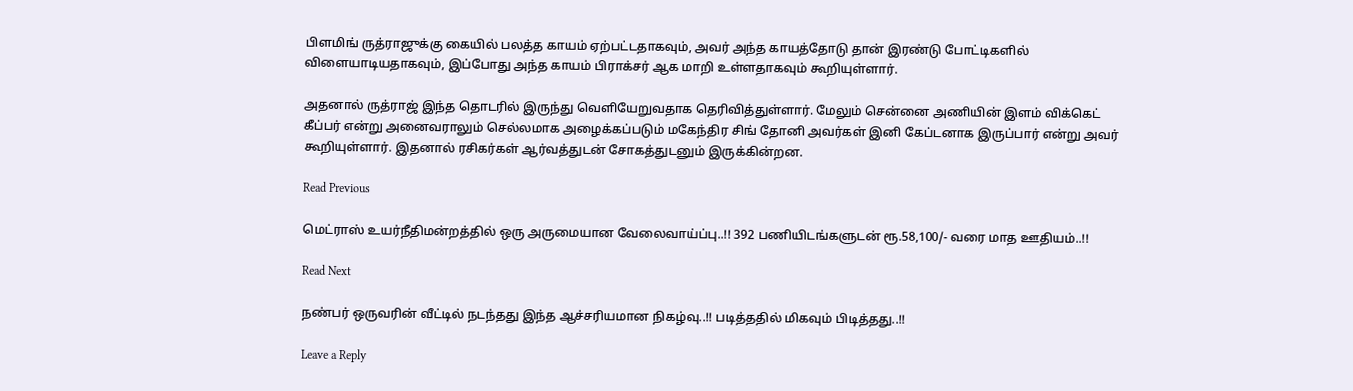பிளமிங் ருத்ராஜுக்கு கையில் பலத்த காயம் ஏற்பட்டதாகவும், அவர் அந்த காயத்தோடு தான் இரண்டு போட்டிகளில் விளையாடியதாகவும், இப்போது அந்த காயம் பிராக்சர் ஆக மாறி உள்ளதாகவும் கூறியுள்ளார்.

அதனால் ருத்ராஜ் இந்த தொடரில் இருந்து வெளியேறுவதாக தெரிவித்துள்ளார். மேலும் சென்னை அணியின் இளம் விக்கெட் கீப்பர் என்று அனைவராலும் செல்லமாக அழைக்கப்படும் மகேந்திர சிங் தோனி அவர்கள் இனி கேப்டனாக இருப்பார் என்று அவர் கூறியுள்ளார். இதனால் ரசிகர்கள் ஆர்வத்துடன் சோகத்துடனும் இருக்கின்றன.

Read Previous

மெட்ராஸ் உயர்நீதிமன்றத்தில் ஒரு அருமையான வேலைவாய்ப்பு..!! 392 பணியிடங்களுடன் ரூ.58,100/- வரை மாத ஊதியம்..!!

Read Next

நண்பர் ஒருவரின் வீட்டில் நடந்தது இந்த ஆச்சரியமான நிகழ்வு..!! படித்ததில் மிகவும் பிடித்தது..!!

Leave a Reply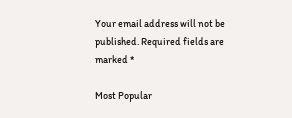Your email address will not be published. Required fields are marked *

Most Popular